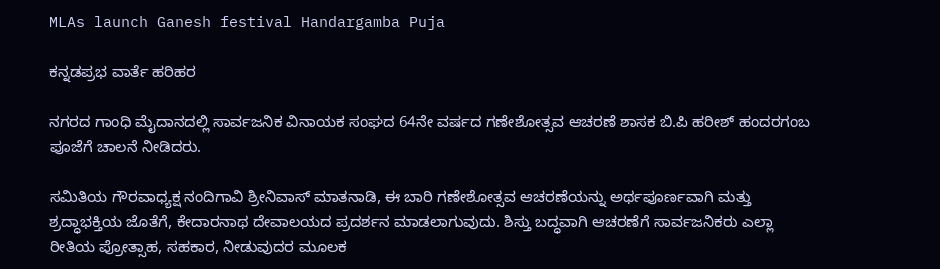MLAs launch Ganesh festival Handargamba Puja

ಕನ್ನಡಪ್ರಭ ವಾರ್ತೆ ಹರಿಹರ

ನಗರದ ಗಾಂಧಿ ಮೈದಾನದಲ್ಲಿ ಸಾರ್ವಜನಿಕ ವಿನಾಯಕ ಸಂಘದ 64ನೇ ವರ್ಷದ ಗಣೇಶೋತ್ಸವ ಆಚರಣೆ ಶಾಸಕ ಬಿ.ಪಿ ಹರೀಶ್ ಹಂದರಗಂಬ ಪೂಜೆಗೆ ಚಾಲನೆ ನೀಡಿದರು.

ಸಮಿತಿಯ ಗೌರವಾಧ್ಯಕ್ಷ ನಂದಿಗಾವಿ ಶ್ರೀನಿವಾಸ್ ಮಾತನಾಡಿ, ಈ ಬಾರಿ ಗಣೇಶೋತ್ಸವ ಆಚರಣೆಯನ್ನು ಅರ್ಥಪೂರ್ಣವಾಗಿ ಮತ್ತು ಶ್ರದ್ಧಾಭಕ್ತಿಯ ಜೊತೆಗೆ, ಕೇದಾರನಾಥ ದೇವಾಲಯದ ಪ್ರದರ್ಶನ ಮಾಡಲಾಗುವುದು. ಶಿಸ್ತು ಬದ್ಧವಾಗಿ ಆಚರಣೆಗೆ ಸಾರ್ವಜನಿಕರು ಎಲ್ಲಾ ರೀತಿಯ ಪ್ರೋತ್ಸಾಹ, ಸಹಕಾರ, ನೀಡುವುದರ ಮೂಲಕ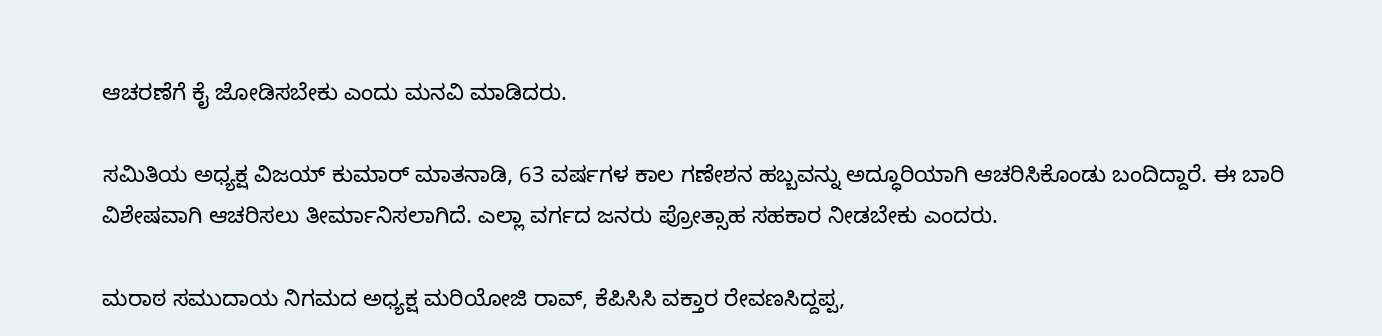ಆಚರಣೆಗೆ ಕೈ ಜೋಡಿಸಬೇಕು ಎಂದು ಮನವಿ ಮಾಡಿದರು.

ಸಮಿತಿಯ ಅಧ್ಯಕ್ಷ ವಿಜಯ್ ಕುಮಾರ್ ಮಾತನಾಡಿ, 63 ವರ್ಷಗಳ ಕಾಲ ಗಣೇಶನ ಹಬ್ಬವನ್ನು ಅದ್ಧೂರಿಯಾಗಿ ಆಚರಿಸಿಕೊಂಡು ಬಂದಿದ್ದಾರೆ. ಈ ಬಾರಿ ವಿಶೇಷವಾಗಿ ಆಚರಿಸಲು ತೀರ್ಮಾನಿಸಲಾಗಿದೆ. ಎಲ್ಲಾ ವರ್ಗದ ಜನರು ಪ್ರೋತ್ಸಾಹ ಸಹಕಾರ ನೀಡಬೇಕು ಎಂದರು.

ಮರಾಠ ಸಮುದಾಯ ನಿಗಮದ ಅಧ್ಯಕ್ಷ ಮರಿಯೋಜಿ ರಾವ್, ಕೆಪಿಸಿಸಿ ವಕ್ತಾರ ರೇವಣಸಿದ್ದಪ್ಪ,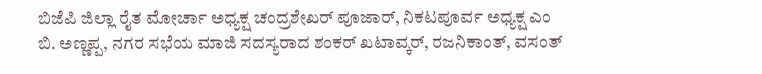ಬಿಜೆಪಿ ಜಿಲ್ಲಾ ರೈತ ಮೋರ್ಚಾ ಅಧ್ಯಕ್ಷ ಚಂದ್ರಶೇಖರ್ ಪೂಜಾರ್, ನಿಕಟಪೂರ್ವ ಅಧ್ಯಕ್ಷ ಎಂ ಬಿ. ಅಣ್ಣಪ್ಪ, ನಗರ ಸಭೆಯ ಮಾಜಿ ಸದಸ್ಯರಾದ ಶಂಕರ್ ಖಟಾವ್ಕರ್, ರಜನಿಕಾಂತ್, ವಸಂತ್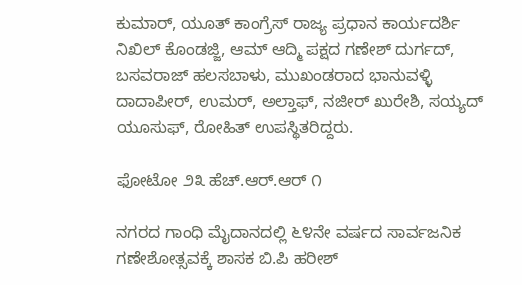ಕುಮಾರ್, ಯೂತ್ ಕಾಂಗ್ರೆಸ್ ರಾಜ್ಯ ಪ್ರಧಾನ ಕಾರ್ಯದರ್ಶಿ ನಿಖಿಲ್ ಕೊಂಡಜ್ಜಿ, ಆಮ್ ಆದ್ಮಿ ಪಕ್ಷದ ಗಣೇಶ್ ದುರ್ಗದ್, ಬಸವರಾಜ್ ಹಲಸಬಾಳು, ಮುಖಂಡರಾದ ಭಾನುವಳ್ಳಿ ದಾದಾಪೀರ್, ಉಮರ್, ಅಲ್ತಾಫ್, ನಜೀರ್ ಖುರೇಶಿ, ಸಯ್ಯದ್ ಯೂಸುಫ್, ರೋಹಿತ್ ಉಪಸ್ಥಿತರಿದ್ದರು.

ಫೋಟೋ ೨೩ ಹೆಚ್.ಆರ್.ಆರ್ ೧

ನಗರದ ಗಾಂಧಿ ಮೈದಾನದಲ್ಲಿ ೬೪ನೇ ವರ್ಷದ ಸಾರ್ವಜನಿಕ ಗಣೇಶೋತ್ಸವಕ್ಕೆ ಶಾಸಕ ಬಿ.ಪಿ ಹರೀಶ್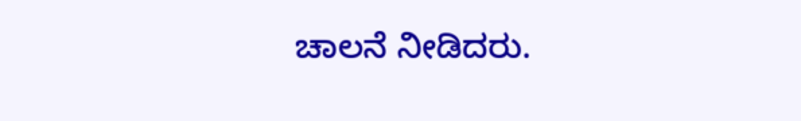ಚಾಲನೆ ನೀಡಿದರು.